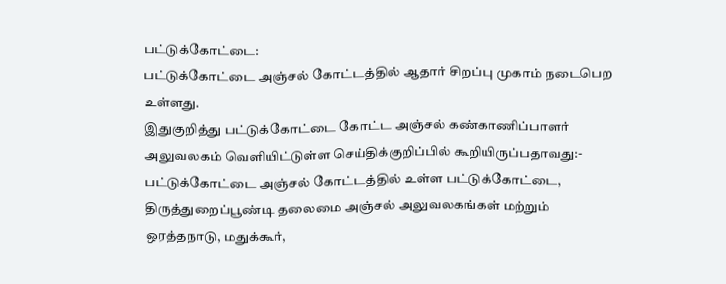பட்டுக்கோட்டை:
பட்டுக்கோட்டை அஞ்சல் கோட்டத்தில் ஆதார் சிறப்பு முகாம் நடைபெற உள்ளது.
இதுகுறித்து பட்டுக்கோட்டை கோட்ட அஞ்சல் கண்காணிப்பாளர் அலுவலகம் வெளியிட்டுள்ள செய்திக்குறிப்பில் கூறியிருப்பதாவது:-
பட்டுக்கோட்டை அஞ்சல் கோட்டத்தில் உள்ள பட்டுக்கோட்டை, திருத்துறைப்பூண்டி தலைமை அஞ்சல் அலுவலகங்கள் மற்றும் ஒரத்தநாடு, மதுக்கூர்,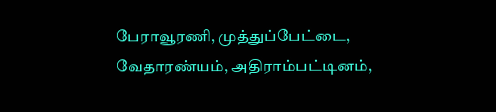பேராவூரணி, முத்துப்பேட்டை, வேதாரண்யம், அதிராம்பட்டினம்,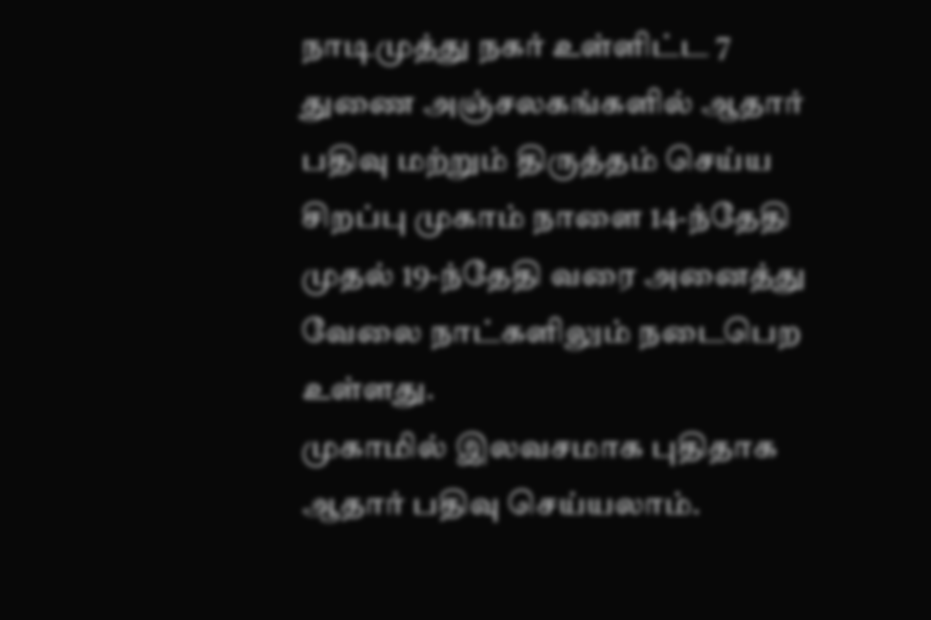நாடிமுத்து நகர் உள்ளிட்ட 7 துணை அஞ்சலகங்களில் ஆதார் பதிவு மற்றும் திருத்தம் செய்ய சிறப்பு முகாம் நாளை 14-ந்தேதி முதல் 19-ந்தேதி வரை அனைத்து வேலை நாட்களிலும் நடைபெற உள்ளது.
முகாமில் இலவசமாக புதிதாக ஆதார் பதிவு செய்யலாம்.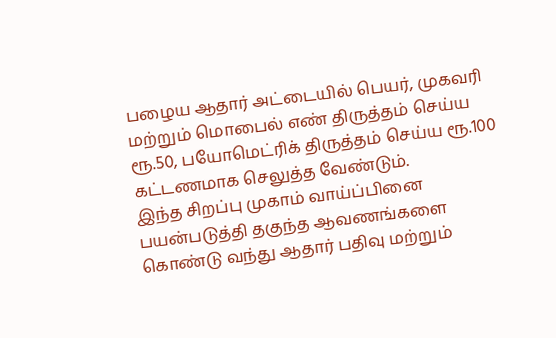பழைய ஆதார் அட்டையில் பெயர், முகவரி மற்றும் மொபைல் எண் திருத்தம் செய்ய ரூ.50, பயோமெட்ரிக் திருத்தம் செய்ய ரூ.100 கட்டணமாக செலுத்த வேண்டும்.
இந்த சிறப்பு முகாம் வாய்ப்பினை பயன்படுத்தி தகுந்த ஆவணங்களை கொண்டு வந்து ஆதார் பதிவு மற்றும்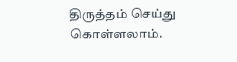திருத்தம் செய்து கொள்ளலாம்.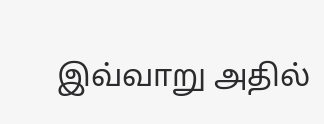இவ்வாறு அதில்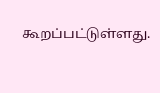கூறப்பட்டுள்ளது.